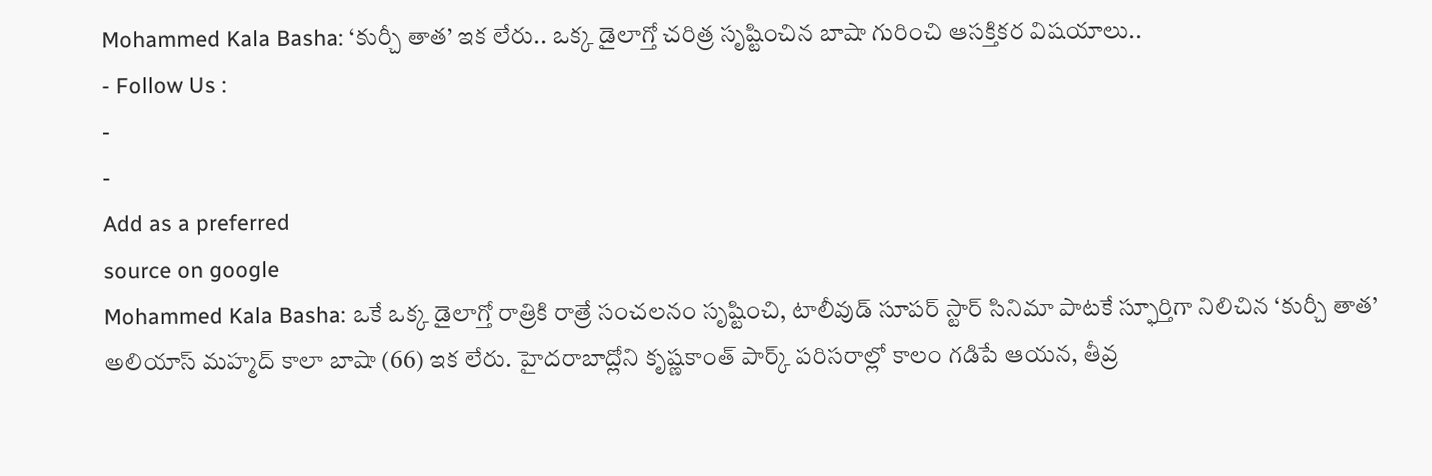Mohammed Kala Basha: ‘కుర్చీ తాత’ ఇక లేరు.. ఒక్క డైలాగ్తో చరిత్ర సృష్టించిన బాషా గురించి ఆసక్తికర విషయాలు..
- Follow Us :
-
-
Add as a preferred
source on google
Mohammed Kala Basha: ఒకే ఒక్క డైలాగ్తో రాత్రికి రాత్రే సంచలనం సృష్టించి, టాలీవుడ్ సూపర్ స్టార్ సినిమా పాటకే స్ఫూర్తిగా నిలిచిన ‘కుర్చీ తాత’ అలియాస్ మహ్మద్ కాలా బాషా (66) ఇక లేరు. హైదరాబాద్లోని కృష్ణకాంత్ పార్క్ పరిసరాల్లో కాలం గడిపే ఆయన, తీవ్ర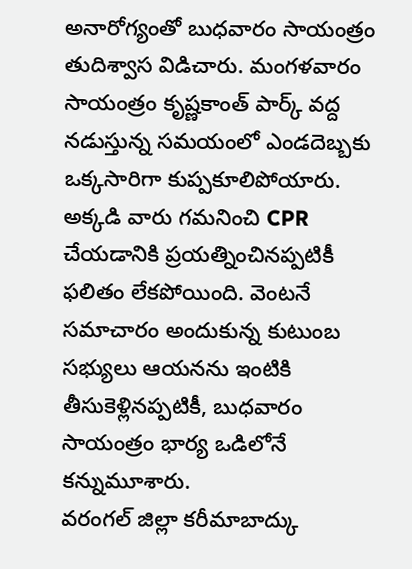అనారోగ్యంతో బుధవారం సాయంత్రం తుదిశ్వాస విడిచారు. మంగళవారం సాయంత్రం కృష్ణకాంత్ పార్క్ వద్ద నడుస్తున్న సమయంలో ఎండదెబ్బకు ఒక్కసారిగా కుప్పకూలిపోయారు. అక్కడి వారు గమనించి CPR చేయడానికి ప్రయత్నించినప్పటికీ ఫలితం లేకపోయింది. వెంటనే సమాచారం అందుకున్న కుటుంబ సభ్యులు ఆయనను ఇంటికి తీసుకెళ్లినప్పటికీ, బుధవారం సాయంత్రం భార్య ఒడిలోనే కన్నుమూశారు.
వరంగల్ జిల్లా కరీమాబాద్కు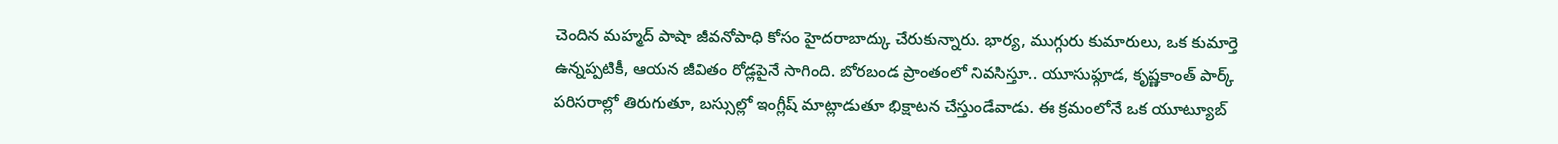చెందిన మహ్మద్ పాషా జీవనోపాధి కోసం హైదరాబాద్కు చేరుకున్నారు. భార్య, ముగ్గురు కుమారులు, ఒక కుమార్తె ఉన్నప్పటికీ, ఆయన జీవితం రోడ్లపైనే సాగింది. బోరబండ ప్రాంతంలో నివసిస్తూ.. యూసుఫ్గూడ, కృష్ణకాంత్ పార్క్ పరిసరాల్లో తిరుగుతూ, బస్సుల్లో ఇంగ్లీష్ మాట్లాడుతూ భిక్షాటన చేస్తుండేవాడు. ఈ క్రమంలోనే ఒక యూట్యూబ్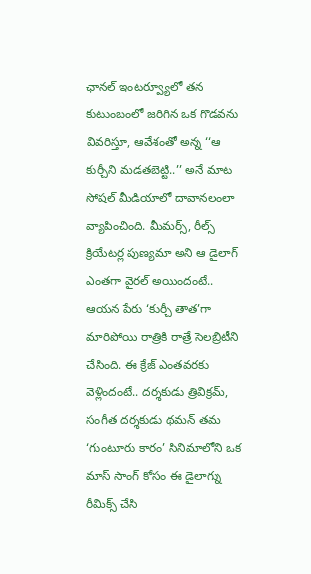ఛానల్ ఇంటర్వ్యూలో తన కుటుంబంలో జరిగిన ఒక గొడవను వివరిస్తూ, ఆవేశంతో అన్న ‘‘ఆ కుర్చీని మడతబెట్టి..’’ అనే మాట సోషల్ మీడియాలో దావానలంలా వ్యాపించింది. మీమర్స్, రీల్స్ క్రియేటర్ల పుణ్యమా అని ఆ డైలాగ్ ఎంతగా వైరల్ అయిందంటే.. ఆయన పేరు ‘కుర్చీ తాత’గా మారిపోయి రాత్రికి రాత్రే సెలబ్రిటీని చేసింది. ఈ క్రేజ్ ఎంతవరకు వెళ్లిందంటే.. దర్శకుడు త్రివిక్రమ్, సంగీత దర్శకుడు థమన్ తమ ‘గుంటూరు కారం’ సినిమాలోని ఒక మాస్ సాంగ్ కోసం ఈ డైలాగ్ను రీమిక్స్ చేసి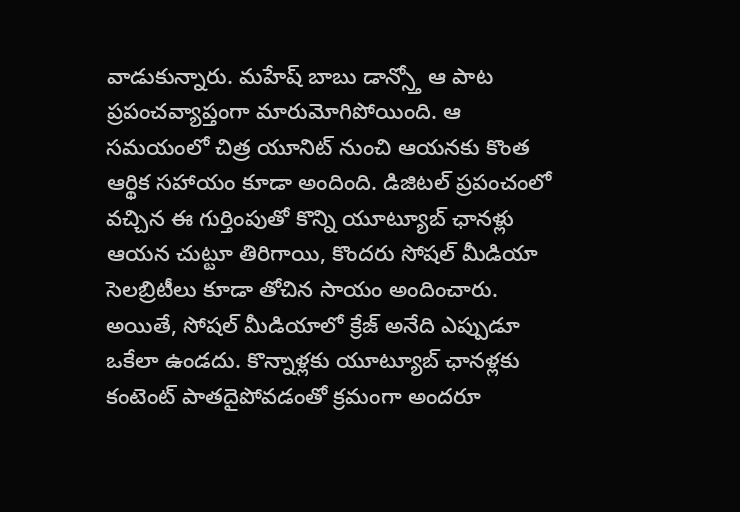వాడుకున్నారు. మహేష్ బాబు డాన్స్తో ఆ పాట ప్రపంచవ్యాప్తంగా మారుమోగిపోయింది. ఆ సమయంలో చిత్ర యూనిట్ నుంచి ఆయనకు కొంత ఆర్థిక సహాయం కూడా అందింది. డిజిటల్ ప్రపంచంలో వచ్చిన ఈ గుర్తింపుతో కొన్ని యూట్యూబ్ ఛానళ్లు ఆయన చుట్టూ తిరిగాయి, కొందరు సోషల్ మీడియా సెలబ్రిటీలు కూడా తోచిన సాయం అందించారు. అయితే, సోషల్ మీడియాలో క్రేజ్ అనేది ఎప్పుడూ ఒకేలా ఉండదు. కొన్నాళ్లకు యూట్యూబ్ ఛానళ్లకు కంటెంట్ పాతదైపోవడంతో క్రమంగా అందరూ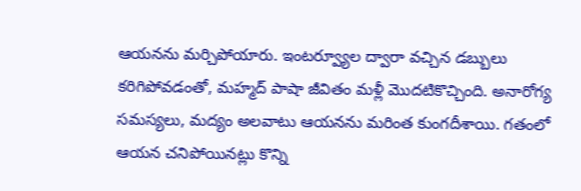ఆయనను మర్చిపోయారు. ఇంటర్వ్యూల ద్వారా వచ్చిన డబ్బులు కరిగిపోవడంతో, మహ్మద్ పాషా జీవితం మళ్లీ మొదటికొచ్చింది. అనారోగ్య సమస్యలు, మద్యం అలవాటు ఆయనను మరింత కుంగదీశాయి. గతంలో ఆయన చనిపోయినట్లు కొన్ని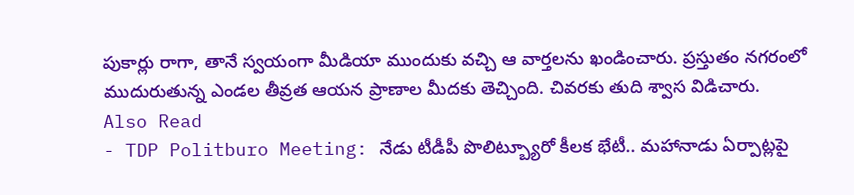పుకార్లు రాగా, తానే స్వయంగా మీడియా ముందుకు వచ్చి ఆ వార్తలను ఖండించారు. ప్రస్తుతం నగరంలో ముదురుతున్న ఎండల తీవ్రత ఆయన ప్రాణాల మీదకు తెచ్చింది. చివరకు తుది శ్వాస విడిచారు.
Also Read
- TDP Politburo Meeting: నేడు టీడీపీ పొలిట్బ్యూరో కీలక భేటీ.. మహానాడు ఏర్పాట్లపై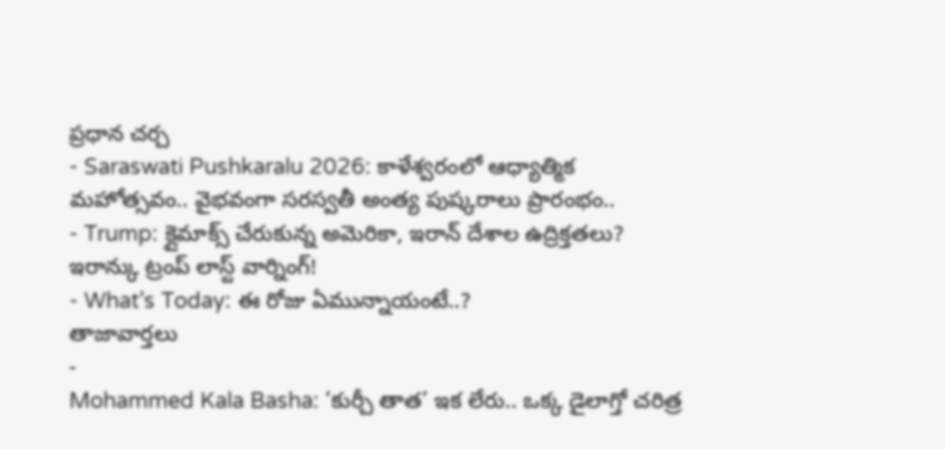ప్రధాన చర్చ
- Saraswati Pushkaralu 2026: కాళేశ్వరంలో ఆధ్యాత్మిక మహోత్సవం.. వైభవంగా సరస్వతీ అంత్య పుష్కరాలు ప్రారంభం..
- Trump: క్లైమాక్స్ చేరుకున్న అమెరికా, ఇరాన్ దేశాల ఉద్రిక్తతలు? ఇరాన్కు ట్రంప్ లాస్ట్ వార్నింగ్!
- What’s Today: ఈ రోజు ఏమున్నాయంటే..?
తాజావార్తలు
-
Mohammed Kala Basha: ‘కుర్చీ తాత’ ఇక లేరు.. ఒక్క డైలాగ్తో చరిత్ర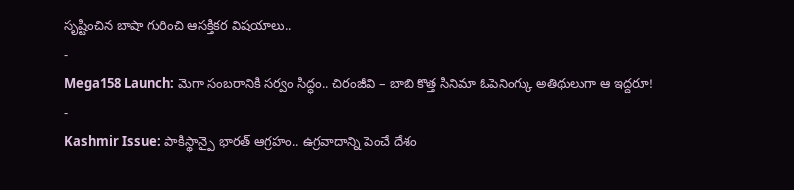సృష్టించిన బాషా గురించి ఆసక్తికర విషయాలు..
-
Mega158 Launch: మెగా సంబరానికి సర్వం సిద్ధం.. చిరంజీవి – బాబి కొత్త సినిమా ఓపెనింగ్కు అతిథులుగా ఆ ఇద్దరూ!
-
Kashmir Issue: పాకిస్థాన్పై భారత్ ఆగ్రహం.. ఉగ్రవాదాన్ని పెంచే దేశం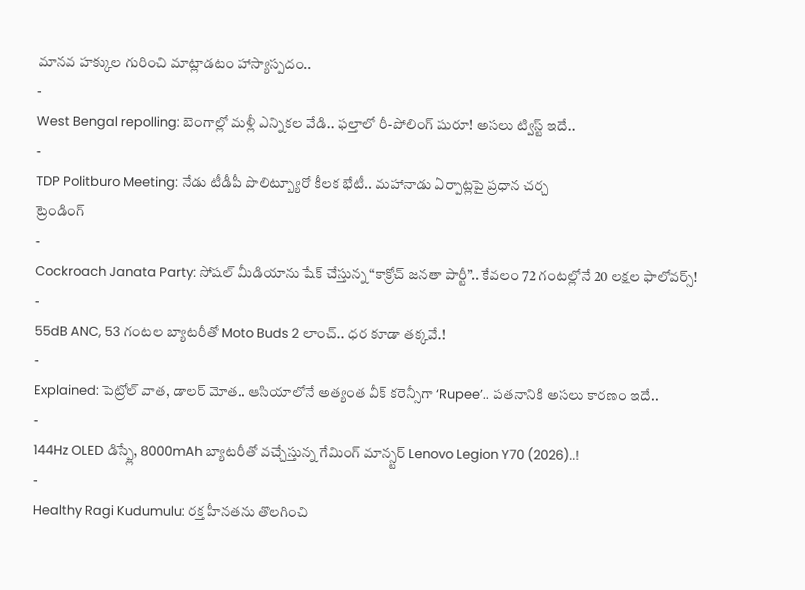మానవ హక్కుల గురించి మాట్లాడటం హాస్యాస్పదం..
-
West Bengal repolling: బెంగాల్లో మళ్లీ ఎన్నికల వేడి.. ఫల్తాలో రీ-పోలింగ్ షురూ! అసలు ట్విస్ట్ ఇదే..
-
TDP Politburo Meeting: నేడు టీడీపీ పొలిట్బ్యూరో కీలక భేటీ.. మహానాడు ఏర్పాట్లపై ప్రధాన చర్చ
ట్రెండింగ్
-
Cockroach Janata Party: సోషల్ మీడియాను షేక్ చేస్తున్న “కాక్రోచ్ జనతా పార్టీ”.. కేవలం 72 గంటల్లోనే 20 లక్షల ఫాలోవర్స్!
-
55dB ANC, 53 గంటల బ్యాటరీతో Moto Buds 2 లాంచ్.. ధర కూడా తక్కవే.!
-
Explained: పెట్రోల్ వాత, డాలర్ మోత.. ఆసియాలోనే అత్యంత వీక్ కరెన్సీగా ‘Rupee’.. పతనానికి అసలు కారణం ఇదే..
-
144Hz OLED డిస్ప్లే, 8000mAh బ్యాటరీతో వచ్చేస్తున్న గేమింగ్ మాన్స్టర్ Lenovo Legion Y70 (2026)..!
-
Healthy Ragi Kudumulu: రక్త హీనతను తొలగించి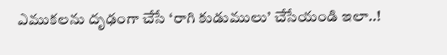ఎముకలను దృఢంగా చేసే ‘రాగి కుడుములు’ చేసేయండి ఇలా..!